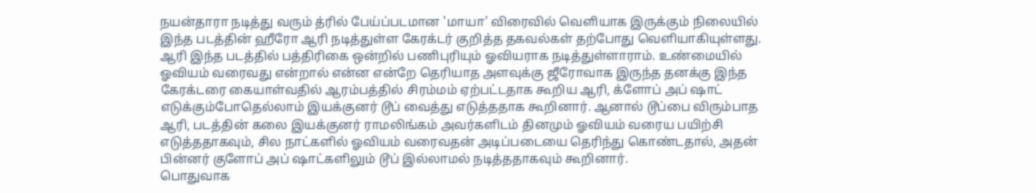நயன்தாரா நடித்து வரும் த்ரில் பேய்ப்படமான 'மாயா' விரைவில் வெளியாக இருக்கும் நிலையில் இந்த படத்தின் ஹீரோ ஆரி நடித்துள்ள கேரக்டர் குறித்த தகவல்கள் தற்போது வெளியாகியுள்ளது.
ஆரி இந்த படத்தில் பத்திரிகை ஒன்றில் பணிபுரியும் ஓவியராக நடித்துள்ளாராம். உண்மையில் ஓவியம் வரைவது என்றால் என்ன என்றே தெரியாத அளவுக்கு ஜீரோவாக இருந்த தனக்கு இந்த கேரக்டரை கையாள்வதில் ஆரம்பத்தில் சிரம்மம் ஏற்பட்டதாக கூறிய ஆரி, க்ளோப் அப் ஷாட் எடுக்கும்போதெல்லாம் இயக்குனர் டூப் வைத்து எடுத்ததாக கூறினார். ஆனால் டூப்பை விரும்பாத ஆரி, படத்தின் கலை இயக்குனர் ராமலிங்கம் அவர்களிடம் தினமும் ஓவியம் வரைய பயிற்சி எடுத்ததாகவும், சில நாட்களில் ஓவியம் வரைவதன் அடிப்படையை தெரிந்து கொண்டதால், அதன் பின்னர் குளோப் அப் ஷாட்களிலும் டூப் இல்லாமல் நடித்ததாகவும் கூறினார்.
பொதுவாக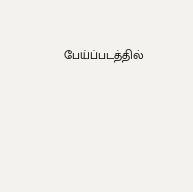பேய்ப்படத்தில்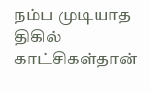நம்ப முடியாத திகில் காட்சிகள்தான்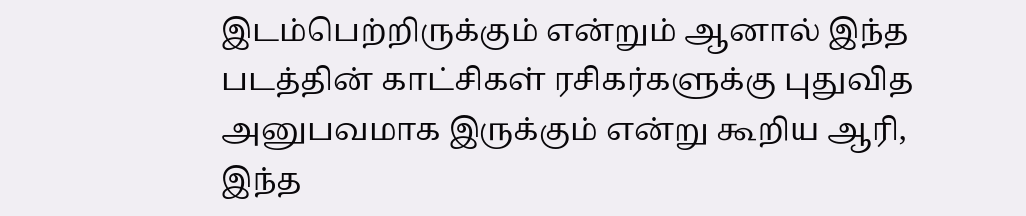இடம்பெற்றிருக்கும் என்றும் ஆனால் இந்த படத்தின் காட்சிகள் ரசிகர்களுக்கு புதுவித அனுபவமாக இருக்கும் என்று கூறிய ஆரி, இந்த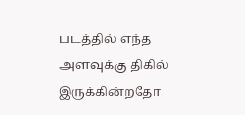படத்தில் எந்த அளவுக்கு திகில் இருக்கின்றதோ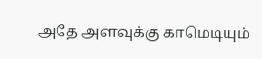அதே அளவுக்கு காமெடியும்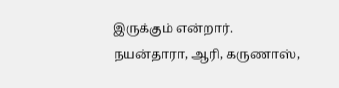இருக்கும் என்றார்.
நயன்தாரா, ஆரி, கருணாஸ்,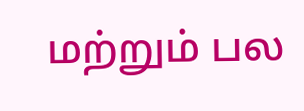மற்றும் பல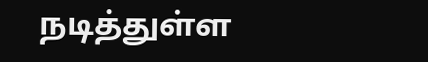நடித்துள்ள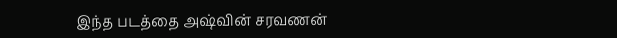இந்த படத்தை அஷ்வின் சரவணன்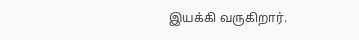இயக்கி வருகிறார்.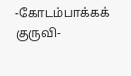-கோடம்பாக்கக் குருவி-